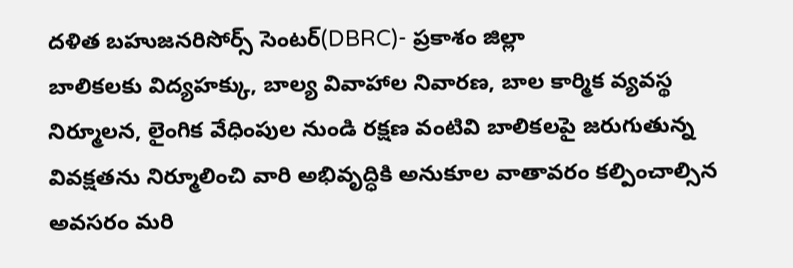దళిత బహుజనరిసోర్స్ సెంటర్(DBRC)- ప్రకాశం జిల్లా
బాలికలకు విద్యహక్కు, బాల్య వివాహాల నివారణ, బాల కార్మిక వ్యవస్థ నిర్మూలన, లైంగిక వేధింపుల నుండి రక్షణ వంటివి బాలికలపై జరుగుతున్న వివక్షతను నిర్మూలించి వారి అభివృద్ధికి అనుకూల వాతావరం కల్పించాల్సిన అవసరం మరి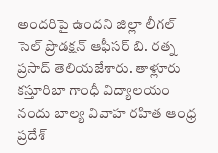అందరిపై ఉందని జిల్లా లీగల్ సెల్ ప్రొడక్షన్ ఆఫీసర్ బి. రత్న ప్రసాద్ తెలియజేశారు. తాళ్లూరు కస్తూరిబా గాంధీ విద్యాలయం నందు బాల్య వివాహ రహిత ఆంధ్ర ప్రదేశ్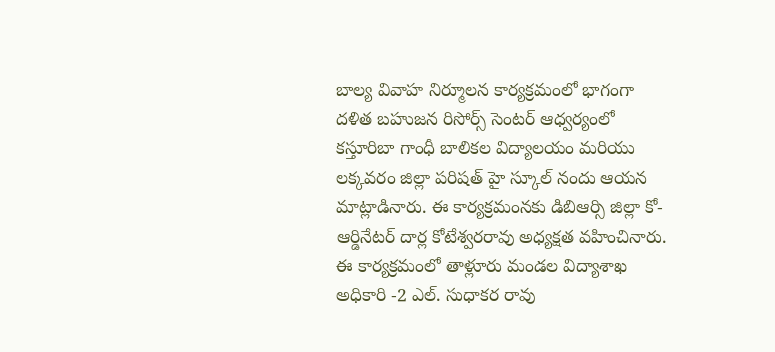బాల్య వివాహ నిర్మూలన కార్యక్రమంలో భాగంగా దళిత బహుజన రిసోర్స్ సెంటర్ ఆధ్వర్యంలో కస్తూరిబా గాంధీ బాలికల విద్యాలయం మరియు లక్కవరం జిల్లా పరిషత్ హై స్కూల్ నందు ఆయన మాట్లాడినారు. ఈ కార్యక్రమంనకు డిబిఆర్సి జిల్లా కో-ఆర్డినేటర్ దార్ల కోటేశ్వరరావు అధ్యక్షత వహించినారు. ఈ కార్యక్రమంలో తాళ్లూరు మండల విద్యాశాఖ అధికారి -2 ఎల్. సుధాకర రావు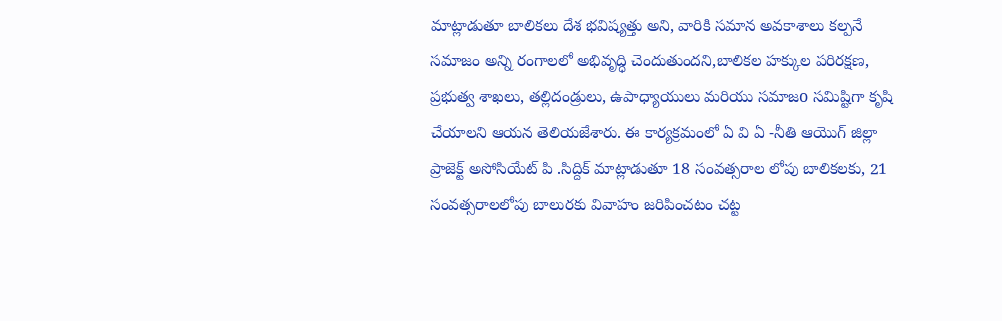మాట్లాడుతూ బాలికలు దేశ భవిష్యత్తు అని, వారికి సమాన అవకాశాలు కల్పనే సమాజం అన్ని రంగాలలో అభివృద్ధి చెందుతుందని,బాలికల హక్కుల పరిరక్షణ, ప్రభుత్వ శాఖలు, తల్లిదండ్రులు, ఉపాధ్యాయులు మరియు సమాజo సమిష్టిగా కృషి చేయాలని ఆయన తెలియజేశారు. ఈ కార్యక్రమంలో ఏ వి ఏ -నీతి ఆయొగ్ జిల్లా ప్రాజెక్ట్ అసోసియేట్ పి .సిద్దిక్ మాట్లాడుతూ 18 సంవత్సరాల లోపు బాలికలకు, 21 సంవత్సరాలలోపు బాలురకు వివాహం జరిపించటం చట్ట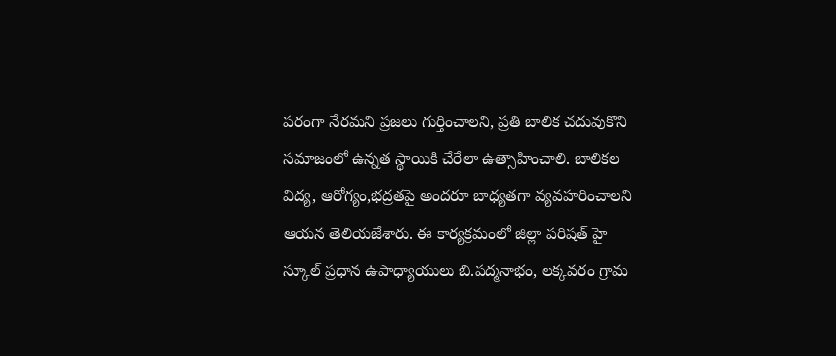పరంగా నేరమని ప్రజలు గుర్తించాలని, ప్రతి బాలిక చదువుకొని సమాజంలో ఉన్నత స్థాయికి చేరేలా ఉత్సాహించాలి. బాలికల విద్య, ఆరోగ్యం,భద్రతపై అందరూ బాధ్యతగా వ్యవహరించాలని ఆయన తెలియజేశారు. ఈ కార్యక్రమంలో జిల్లా పరిషత్ హై స్కూల్ ప్రధాన ఉపాధ్యాయులు బి.పద్మనాభం, లక్కవరం గ్రామ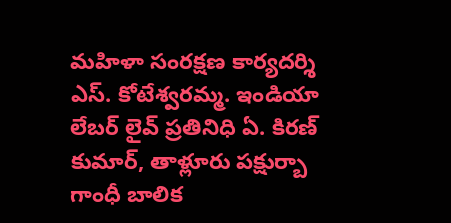మహిళా సంరక్షణ కార్యదర్శి ఎస్. కోటేశ్వరమ్మ. ఇండియా లేబర్ లైవ్ ప్రతినిధి ఏ. కిరణ్ కుమార్, తాళ్లూరు పక్షుర్బా గాంధీ బాలిక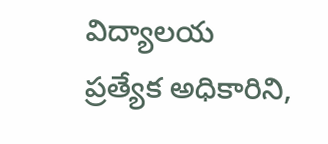విద్యాలయ ప్రత్యేక అధికారిని,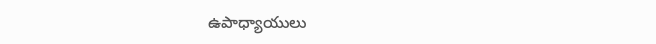ఉపాధ్యాయులు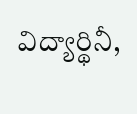విద్యార్థినీ,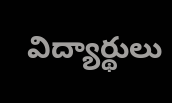విద్యార్థులు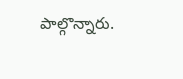పాల్గొన్నారు.